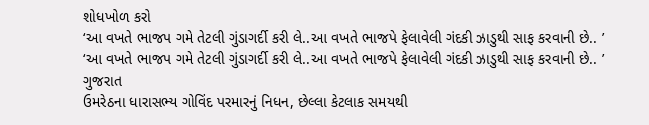શોધખોળ કરો
‘આ વખતે ભાજપ ગમે તેટલી ગુંડાગર્દી કરી લે..આ વખતે ભાજપે ફેલાવેલી ગંદકી ઝાડુથી સાફ કરવાની છે.. ’
‘આ વખતે ભાજપ ગમે તેટલી ગુંડાગર્દી કરી લે..આ વખતે ભાજપે ફેલાવેલી ગંદકી ઝાડુથી સાફ કરવાની છે.. ’
ગુજરાત
ઉમરેઠના ધારાસભ્ય ગોવિંદ પરમારનું નિધન, છેલ્લા કેટલાક સમયથી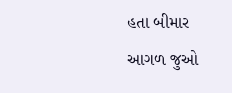હતા બીમાર
આગળ જુઓ